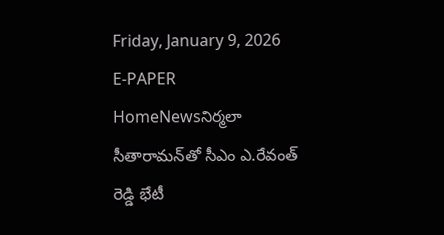Friday, January 9, 2026
E-PAPER
HomeNewsనిర్మ‌లా సీతారామ‌న్‌తో సీఎం ఎ.రేవంత్ రెడ్డి భేటీ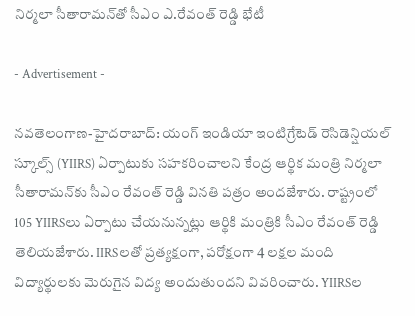నిర్మ‌లా సీతారామ‌న్‌తో సీఎం ఎ.రేవంత్ రెడ్డి భేటీ

- Advertisement -

న‌వ‌తెలంగాణ‌-హైద‌రాబాద్‌: యంగ్ ఇండియా ఇంటిగ్రేటెడ్ రెసిడెన్షియ‌ల్ స్కూల్స్ (YIIRS) ఏర్పాటుకు స‌హ‌క‌రించాల‌ని కేంద్ర ఆర్థిక మంత్రి నిర్మ‌లా సీతారామ‌న్‌కు సీఎం రేవంత్ రెడ్డి విన‌తి ప‌త్రం అంద‌జేశారు. రాష్ట్రంలో 105 YIIRSలు ఏర్పాటు చేయ‌నున్న‌ట్లు ఆర్థికి మంత్రికి సీఎం రేవంత్ రెడ్డి తెలియ‌జేశారు. IIRSల‌తో ప్ర‌త్య‌క్షంగా, ప‌రోక్షంగా 4 ల‌క్ష‌ల మంది విద్యార్థుల‌కు మెరుగైన విద్య అందుతుంద‌ని వివ‌రించారు. YIIRSల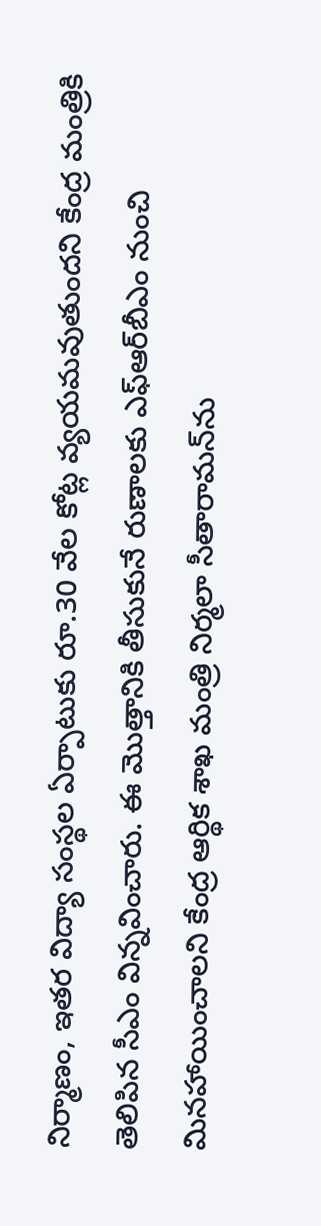నిర్మాణం, ఇత‌ర విద్యా సంస్థ‌ల ఏర్పాటుకు రూ.30 వేల కోట్ల వ్య‌య‌మ‌వుతుంద‌ని కేంద్ర మంత్రికి తెలిపిన సీఎం విన్నవించారు. ఈ మొత్తానికి తీసుకునే రుణాల‌కు ఎఫ్ఆర్‌బీఎం నుంచి మిన‌హాయించాల‌ని కేంద్ర ఆర్థిక శాఖ మంత్రి నిర్మ‌లా సీతారామ‌న్‌ను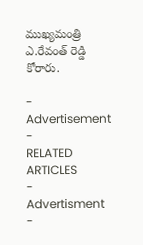ముఖ్య‌మంత్రి ఎ.రేవంత్ రెడ్డి కోరారు.

- Advertisement -
RELATED ARTICLES
- Advertisment -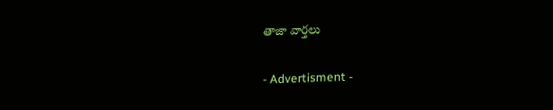తాజా వార్తలు

- Advertisment -